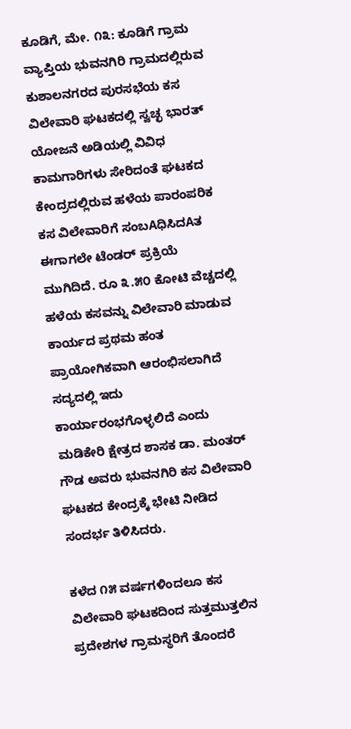ಕೂಡಿಗೆ, ಮೇ. ೧೩: ಕೂಡಿಗೆ ಗ್ರಾಮ ವ್ಯಾಪ್ತಿಯ ಭುವನಗಿರಿ ಗ್ರಾಮದಲ್ಲಿರುವ ಕುಶಾಲನಗರದ ಪುರಸಭೆಯ ಕಸ ವಿಲೇವಾರಿ ಘಟಕದಲ್ಲಿ ಸ್ವಚ್ಛ ಭಾರತ್ ಯೋಜನೆ ಅಡಿಯಲ್ಲಿ ವಿವಿಧ ಕಾಮಗಾರಿಗಳು ಸೇರಿದಂತೆ ಘಟಕದ ಕೇಂದ್ರದಲ್ಲಿರುವ ಹಳೆಯ ಪಾರಂಪರಿಕ ಕಸ ವಿಲೇವಾರಿಗೆ ಸಂಬAಧಿಸಿದAತ ಈಗಾಗಲೇ ಟೆಂಡರ್ ಪ್ರಕ್ರಿಯೆ ಮುಗಿದಿದೆ. ರೂ ೩.೫೦ ಕೋಟಿ ವೆಚ್ಚದಲ್ಲಿ ಹಳೆಯ ಕಸವನ್ನು ವಿಲೇವಾರಿ ಮಾಡುವ ಕಾರ್ಯದ ಪ್ರಥಮ ಹಂತ ಪ್ರಾಯೋಗಿಕವಾಗಿ ಆರಂಭಿಸಲಾಗಿದೆ ಸದ್ಯದಲ್ಲಿ ಇದು ಕಾರ್ಯಾರಂಭಗೊಳ್ಳಲಿದೆ ಎಂದು ಮಡಿಕೇರಿ ಕ್ಷೇತ್ರದ ಶಾಸಕ ಡಾ. ಮಂತರ್ ಗೌಡ ಅವರು ಭುವನಗಿರಿ ಕಸ ವಿಲೇವಾರಿ ಘಟಕದ ಕೇಂದ್ರಕ್ಕೆ ಭೇಟಿ ನೀಡಿದ ಸಂದರ್ಭ ತಿಳಿಸಿದರು.

ಕಳೆದ ೧೫ ವರ್ಷಗಳಿಂದಲೂ ಕಸ ವಿಲೇವಾರಿ ಘಟಕದಿಂದ ಸುತ್ತಮುತ್ತಲಿನ ಪ್ರದೇಶಗಳ ಗ್ರಾಮಸ್ಥರಿಗೆ ತೊಂದರೆ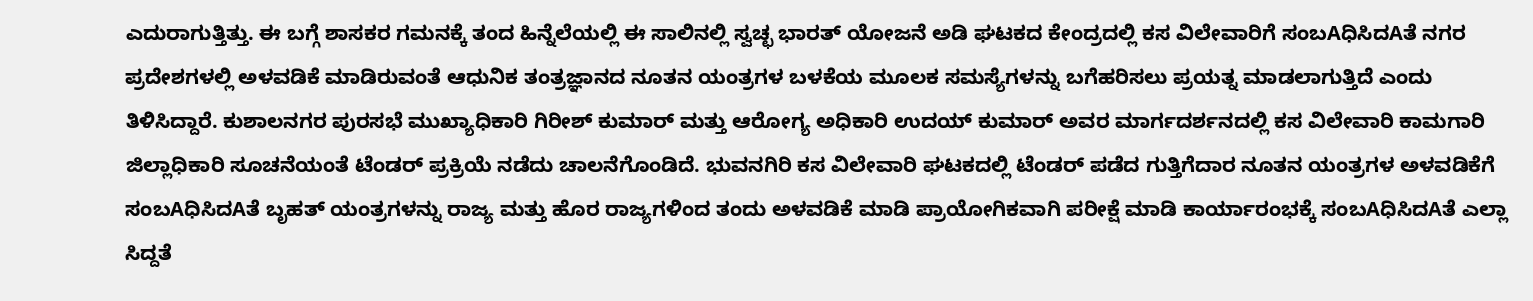ಎದುರಾಗುತ್ತಿತ್ತು. ಈ ಬಗ್ಗೆ ಶಾಸಕರ ಗಮನಕ್ಕೆ ತಂದ ಹಿನ್ನೆಲೆಯಲ್ಲಿ ಈ ಸಾಲಿನಲ್ಲಿ ಸ್ವಚ್ಛ ಭಾರತ್ ಯೋಜನೆ ಅಡಿ ಘಟಕದ ಕೇಂದ್ರದಲ್ಲಿ ಕಸ ವಿಲೇವಾರಿಗೆ ಸಂಬAಧಿಸಿದAತೆ ನಗರ ಪ್ರದೇಶಗಳಲ್ಲಿ ಅಳವಡಿಕೆ ಮಾಡಿರುವಂತೆ ಆಧುನಿಕ ತಂತ್ರಜ್ಞಾನದ ನೂತನ ಯಂತ್ರಗಳ ಬಳಕೆಯ ಮೂಲಕ ಸಮಸ್ಯೆಗಳನ್ನು ಬಗೆಹರಿಸಲು ಪ್ರಯತ್ನ ಮಾಡಲಾಗುತ್ತಿದೆ ಎಂದು ತಿಳಿಸಿದ್ದಾರೆ. ಕುಶಾಲನಗರ ಪುರಸಭೆ ಮುಖ್ಯಾಧಿಕಾರಿ ಗಿರೀಶ್ ಕುಮಾರ್ ಮತ್ತು ಆರೋಗ್ಯ ಅಧಿಕಾರಿ ಉದಯ್ ಕುಮಾರ್ ಅವರ ಮಾರ್ಗದರ್ಶನದಲ್ಲಿ ಕಸ ವಿಲೇವಾರಿ ಕಾಮಗಾರಿ ಜಿಲ್ಲಾಧಿಕಾರಿ ಸೂಚನೆಯಂತೆ ಟೆಂಡರ್ ಪ್ರಕ್ರಿಯೆ ನಡೆದು ಚಾಲನೆಗೊಂಡಿದೆ. ಭುವನಗಿರಿ ಕಸ ವಿಲೇವಾರಿ ಘಟಕದಲ್ಲಿ ಟೆಂಡರ್ ಪಡೆದ ಗುತ್ತಿಗೆದಾರ ನೂತನ ಯಂತ್ರಗಳ ಅಳವಡಿಕೆಗೆ ಸಂಬAಧಿಸಿದAತೆ ಬೃಹತ್ ಯಂತ್ರಗಳನ್ನು ರಾಜ್ಯ ಮತ್ತು ಹೊರ ರಾಜ್ಯಗಳಿಂದ ತಂದು ಅಳವಡಿಕೆ ಮಾಡಿ ಪ್ರಾಯೋಗಿಕವಾಗಿ ಪರೀಕ್ಷೆ ಮಾಡಿ ಕಾರ್ಯಾರಂಭಕ್ಕೆ ಸಂಬAಧಿಸಿದAತೆ ಎಲ್ಲಾ ಸಿದ್ದತೆ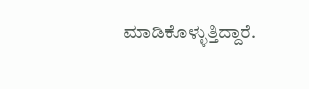ಮಾಡಿಕೊಳ್ಳುತ್ತಿದ್ದಾರೆ.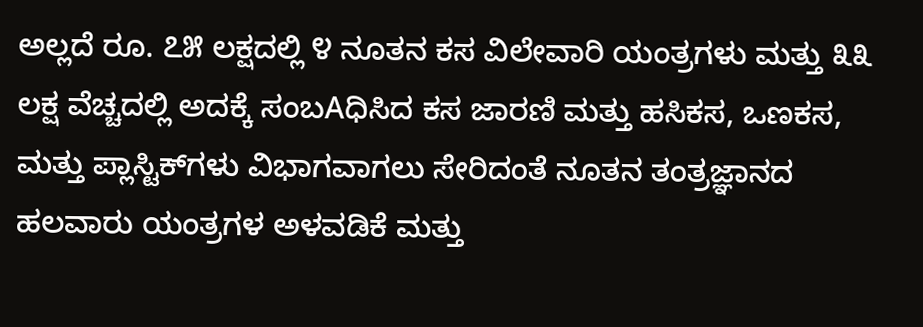ಅಲ್ಲದೆ ರೂ. ೭೫ ಲಕ್ಷದಲ್ಲಿ ೪ ನೂತನ ಕಸ ವಿಲೇವಾರಿ ಯಂತ್ರಗಳು ಮತ್ತು ೩೩ ಲಕ್ಷ ವೆಚ್ಚದಲ್ಲಿ ಅದಕ್ಕೆ ಸಂಬAಧಿಸಿದ ಕಸ ಜಾರಣಿ ಮತ್ತು ಹಸಿಕಸ, ಒಣಕಸ, ಮತ್ತು ಪ್ಲಾಸ್ಟಿಕ್‌ಗಳು ವಿಭಾಗವಾಗಲು ಸೇರಿದಂತೆ ನೂತನ ತಂತ್ರಜ್ಞಾನದ ಹಲವಾರು ಯಂತ್ರಗಳ ಅಳವಡಿಕೆ ಮತ್ತು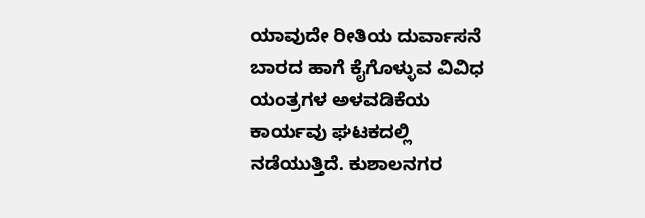ಯಾವುದೇ ರೀತಿಯ ದುರ್ವಾಸನೆ ಬಾರದ ಹಾಗೆ ಕೈಗೊಳ್ಳುವ ವಿವಿಧ ಯಂತ್ರಗಳ ಅಳವಡಿಕೆಯ ಕಾರ್ಯವು ಘಟಕದಲ್ಲಿ ನಡೆಯುತ್ತಿದೆ. ಕುಶಾಲನಗರ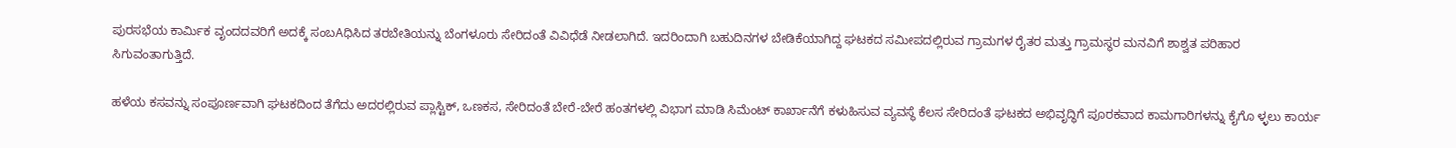ಪುರಸಭೆಯ ಕಾರ್ಮಿಕ ವೃಂದದವರಿಗೆ ಅದಕ್ಕೆ ಸಂಬAಧಿಸಿದ ತರಬೇತಿಯನ್ನು ಬೆಂಗಳೂರು ಸೇರಿದಂತೆ ವಿವಿಧೆಡೆ ನೀಡಲಾಗಿದೆ. ಇದರಿಂದಾಗಿ ಬಹುದಿನಗಳ ಬೇಡಿಕೆಯಾಗಿದ್ದ ಘಟಕದ ಸಮೀಪದಲ್ಲಿರುವ ಗ್ರಾಮಗಳ ರೈತರ ಮತ್ತು ಗ್ರಾಮಸ್ಥರ ಮನವಿಗೆ ಶಾಶ್ವತ ಪರಿಹಾರ ಸಿಗುವಂತಾಗುತ್ತಿದೆ.

ಹಳೆಯ ಕಸವನ್ನು ಸಂಪೂರ್ಣವಾಗಿ ಘಟಕದಿಂದ ತೆಗೆದು ಅದರಲ್ಲಿರುವ ಪ್ಲಾಸ್ಟಿಕ್, ಒಣಕಸ, ಸೇರಿದಂತೆ ಬೇರೆ-ಬೇರೆ ಹಂತಗಳಲ್ಲಿ ವಿಭಾಗ ಮಾಡಿ ಸಿಮೆಂಟ್ ಕಾರ್ಖಾನೆಗೆ ಕಳುಹಿಸುವ ವ್ಯವಸ್ಥೆ ಕೆಲಸ ಸೇರಿದಂತೆ ಘಟಕದ ಅಭಿವೃದ್ಧಿಗೆ ಪೂರಕವಾದ ಕಾಮಗಾರಿಗಳನ್ನು ಕೈಗೊ ಳ್ಳಲು ಕಾರ್ಯ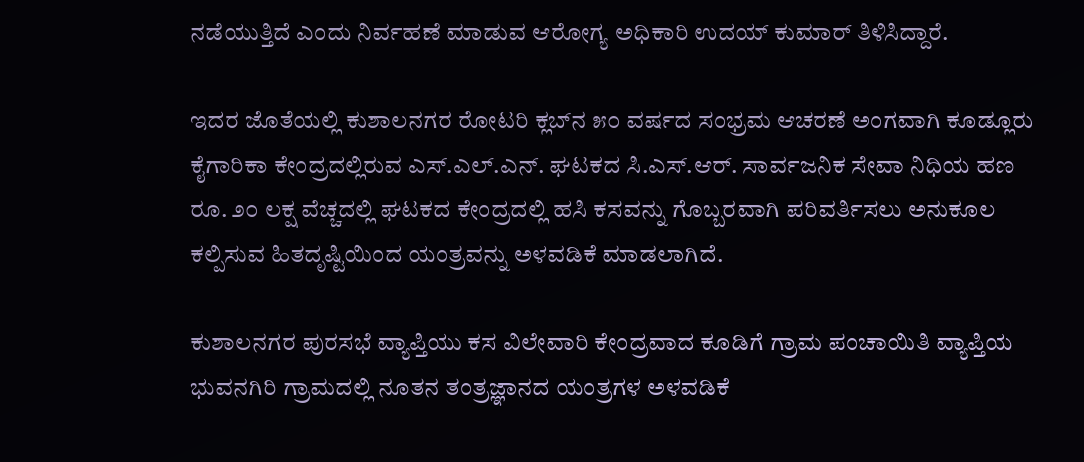ನಡೆಯುತ್ತಿದೆ ಎಂದು ನಿರ್ವಹಣೆ ಮಾಡುವ ಆರೋಗ್ಯ ಅಧಿಕಾರಿ ಉದಯ್ ಕುಮಾರ್ ತಿಳಿಸಿದ್ದಾರೆ.

ಇದರ ಜೊತೆಯಲ್ಲಿ ಕುಶಾಲನಗರ ರೋಟರಿ ಕ್ಲಬ್‌ನ ೫೦ ವರ್ಷದ ಸಂಭ್ರಮ ಆಚರಣೆ ಅಂಗವಾಗಿ ಕೂಡ್ಲೂರು ಕೈಗಾರಿಕಾ ಕೇಂದ್ರದಲ್ಲಿರುವ ಎಸ್.ಎಲ್.ಎನ್. ಘಟಕದ ಸಿ.ಎಸ್.ಆರ್. ಸಾರ್ವಜನಿಕ ಸೇವಾ ನಿಧಿಯ ಹಣ ರೂ. ೨೦ ಲಕ್ಷ ವೆಚ್ಚದಲ್ಲಿ ಘಟಕದ ಕೇಂದ್ರದಲ್ಲಿ ಹಸಿ ಕಸವನ್ನು ಗೊಬ್ಬರವಾಗಿ ಪರಿವರ್ತಿಸಲು ಅನುಕೂಲ ಕಲ್ಪಿಸುವ ಹಿತದೃಷ್ಟಿಯಿಂದ ಯಂತ್ರವನ್ನು ಅಳವಡಿಕೆ ಮಾಡಲಾಗಿದೆ.

ಕುಶಾಲನಗರ ಪುರಸಭೆ ವ್ಯಾಪ್ತಿಯು ಕಸ ವಿಲೇವಾರಿ ಕೇಂದ್ರವಾದ ಕೂಡಿಗೆ ಗ್ರಾಮ ಪಂಚಾಯಿತಿ ವ್ಯಾಪ್ತಿಯ ಭುವನಗಿರಿ ಗ್ರಾಮದಲ್ಲಿ ನೂತನ ತಂತ್ರಜ್ಞಾನದ ಯಂತ್ರಗಳ ಅಳವಡಿಕೆ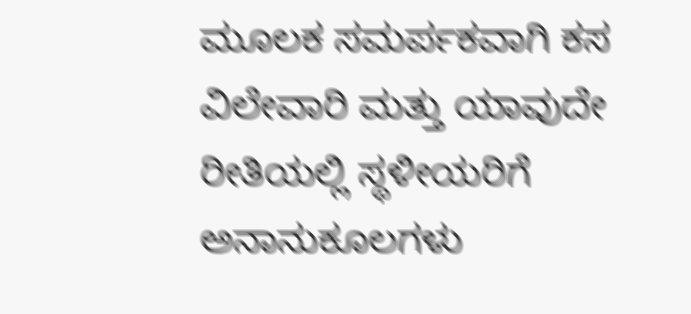ಮೂಲಕ ಸಮರ್ಪಕವಾಗಿ ಕಸ ವಿಲೇವಾರಿ ಮತ್ತು ಯಾವುದೇ ರೀತಿಯಲ್ಲಿ ಸ್ಥಳೀಯರಿಗೆ ಅನಾನುಕೂಲಗಳು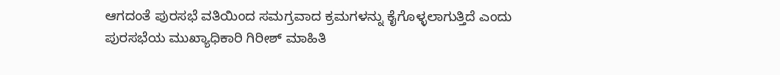ಆಗದಂತೆ ಪುರಸಭೆ ವತಿಯಿಂದ ಸಮಗ್ರವಾದ ಕ್ರಮಗಳನ್ನು ಕೈಗೊಳ್ಳಲಾಗುತ್ತಿದೆ ಎಂದು ಪುರಸಭೆಯ ಮುಖ್ಯಾಧಿಕಾರಿ ಗಿರೀಶ್ ಮಾಹಿತಿ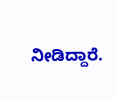ನೀಡಿದ್ದಾರೆ.